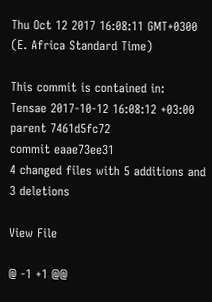Thu Oct 12 2017 16:08:11 GMT+0300 (E. Africa Standard Time)

This commit is contained in:
Tensae 2017-10-12 16:08:12 +03:00
parent 7461d5fc72
commit eaae73ee31
4 changed files with 5 additions and 3 deletions

View File

@ -1 +1 @@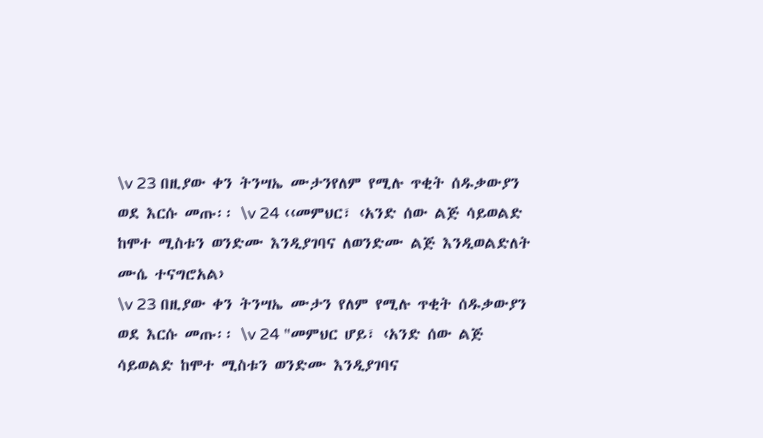\v 23 በዚያው ቀን ትንሣኤ ሙታንየለም የሚሉ ጥቂት ሰዱቃውያን ወደ እርሱ መጡ፡፡ \v 24 ‹‹መምህር፣ ‹አንድ ሰው ልጅ ሳይወልድ ከሞተ ሚስቱን ወንድሙ እንዲያገባና ለወንድሙ ልጅ እንዲወልድለት ሙሴ ተናግሮአል›
\v 23 በዚያው ቀን ትንሣኤ ሙታን የለም የሚሉ ጥቂት ሰዱቃውያን ወደ እርሱ መጡ፡፡ \v 24 "መምህር ሆይ፣ ‹አንድ ሰው ልጅ ሳይወልድ ከሞተ ሚስቱን ወንድሙ እንዲያገባና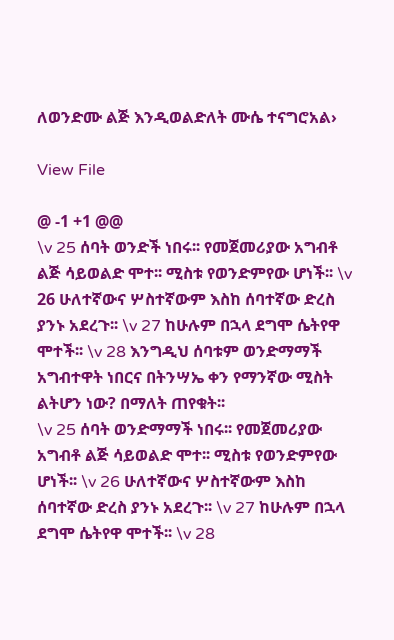ለወንድሙ ልጅ እንዲወልድለት ሙሴ ተናግሮአል›

View File

@ -1 +1 @@
\v 25 ሰባት ወንድች ነበሩ፡፡ የመጀመሪያው አግብቶ ልጅ ሳይወልድ ሞተ፡፡ ሚስቱ የወንድምየው ሆነች፡፡ \v 26 ሁለተኛውና ሦስተኛውም እስከ ሰባተኛው ድረስ ያንኑ አደረጉ፡፡ \v 27 ከሁሉም በኋላ ደግሞ ሴትየዋ ሞተች፡፡ \v 28 እንግዲህ ሰባቱም ወንድማማች አግብተዋት ነበርና በትንሣኤ ቀን የማንኛው ሚስት ልትሆን ነው? በማለት ጠየቁት፡፡
\v 25 ሰባት ወንድማማች ነበሩ፡፡ የመጀመሪያው አግብቶ ልጅ ሳይወልድ ሞተ፡፡ ሚስቱ የወንድምየው ሆነች፡፡ \v 26 ሁለተኛውና ሦስተኛውም እስከ ሰባተኛው ድረስ ያንኑ አደረጉ፡፡ \v 27 ከሁሉም በኋላ ደግሞ ሴትየዋ ሞተች፡፡ \v 28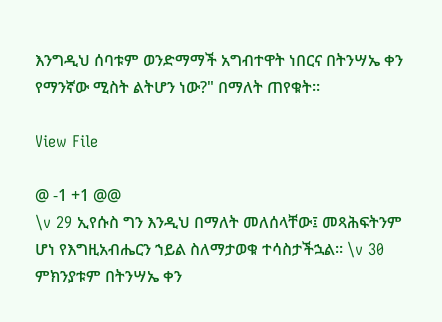እንግዲህ ሰባቱም ወንድማማች አግብተዋት ነበርና በትንሣኤ ቀን የማንኛው ሚስት ልትሆን ነው?" በማለት ጠየቁት፡፡

View File

@ -1 +1 @@
\v 29 ኢየሱስ ግን እንዲህ በማለት መለሰላቸው፤ መጻሕፍትንም ሆነ የእግዚአብሔርን ኀይል ስለማታወቁ ተሳስታችኋል፡፡ \v 30 ምክንያቱም በትንሣኤ ቀን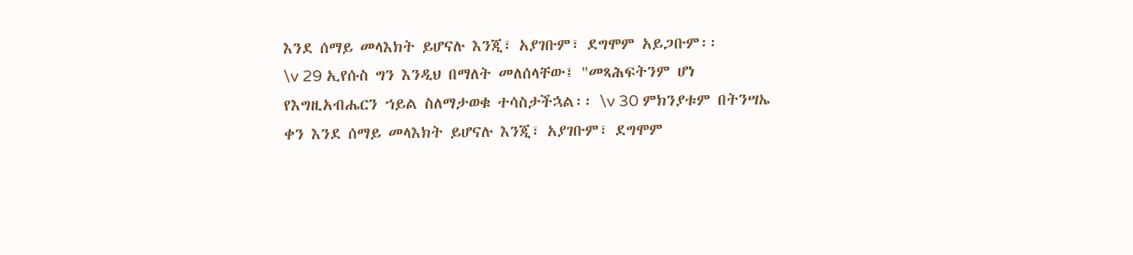እንደ ሰማይ መላእክት ይሆናሉ እንጂ፣ አያገቡም፣ ደግሞም አይጋቡም፡፡
\v 29 ኢየሱስ ግን እንዲህ በማለት መለሰላቸው፤ "መጻሕፍትንም ሆነ የእግዚአብሔርን ኀይል ስለማታወቁ ተሳስታችኋል፡፡ \v 30 ምክንያቱም በትንሣኤ ቀን እንደ ሰማይ መላእክት ይሆናሉ እንጂ፣ አያገቡም፣ ደግሞም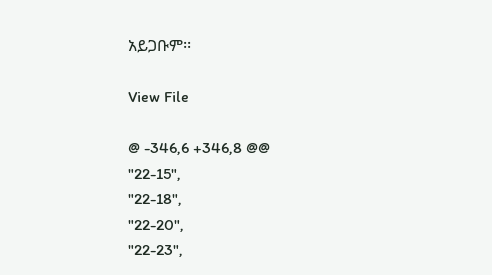አይጋቡም፡፡

View File

@ -346,6 +346,8 @@
"22-15",
"22-18",
"22-20",
"22-23",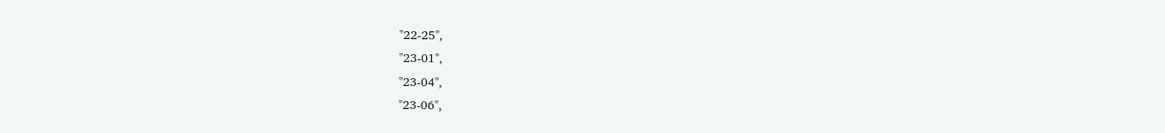"22-25",
"23-01",
"23-04",
"23-06",